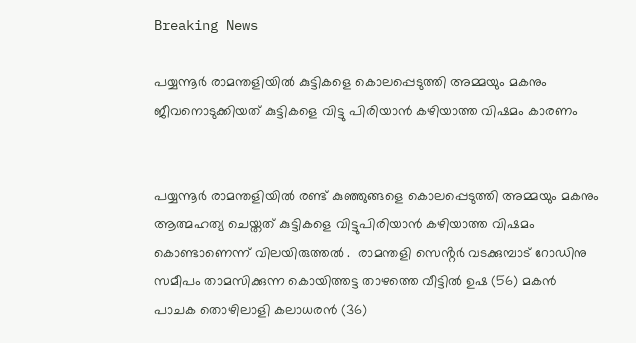Breaking News

പയ്യന്നൂർ രാമന്തളിയിൽ കുട്ടികളെ കൊലപ്പെടുത്തി അമ്മയും മകനും ജീവനൊടുക്കിയത് കുട്ടികളെ വിട്ടു പിരിയാൻ കഴിയാത്ത വിഷമം കാരണം


പയ്യന്നൂർ രാമന്തളിയിൽ രണ്ട് കുഞ്ഞുങ്ങളെ കൊലപ്പെടുത്തി അമ്മയും മകനും  ആത്മഹത്യ ചെയ്തത് കുട്ടികളെ വിട്ടുപിരിയാൻ കഴിയാത്ത വിഷമം കൊണ്ടാണെന്ന് വിലയിരുത്തൽ .  രാമന്തളി സെൻ്റർ വടക്കുമ്പാട് റോഡിനു സമീപം താമസിക്കുന്ന കൊയിത്തട്ട താഴത്തെ വീട്ടിൽ ഉഷ (56) മകൻ പാചക തൊഴിലാളി കലാധരൻ (36)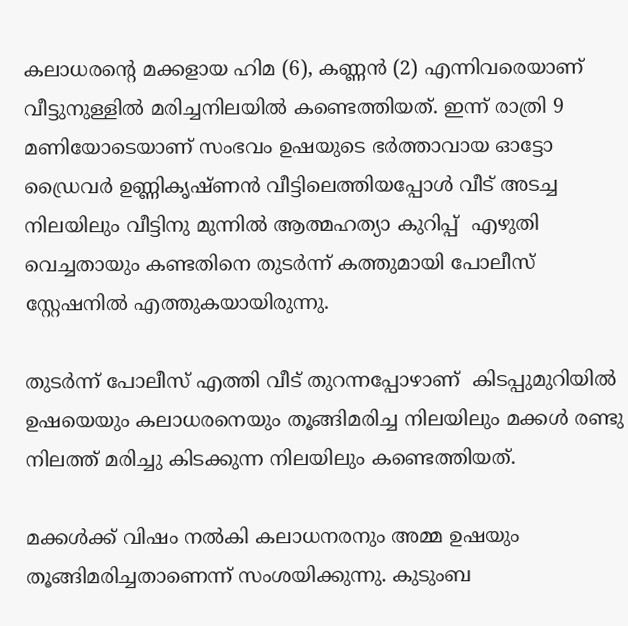കലാധരൻ്റെ മക്കളായ ഹിമ (6), കണ്ണൻ (2) എന്നിവരെയാണ് വീട്ടുനുള്ളിൽ മരിച്ചനിലയിൽ കണ്ടെത്തിയത്. ഇന്ന് രാത്രി 9 മണിയോടെയാണ് സംഭവം ഉഷയുടെ ഭർത്താവായ ഓട്ടോ ഡ്രൈവർ ഉണ്ണികൃഷ്ണൻ വീട്ടിലെത്തിയപ്പോൾ വീട് അടച്ച നിലയിലും വീട്ടിനു മുന്നിൽ ആത്മഹത്യാ കുറിപ്പ്  എഴുതി വെച്ചതായും കണ്ടതിനെ തുടർന്ന് കത്തുമായി പോലീസ് സ്റ്റേഷനിൽ എത്തുകയായിരുന്നു.

തുടർന്ന് പോലീസ് എത്തി വീട് തുറന്നപ്പോഴാണ്  കിടപ്പുമുറിയിൽ ഉഷയെയും കലാധരനെയും തൂങ്ങിമരിച്ച നിലയിലും മക്കൾ രണ്ടു നിലത്ത് മരിച്ചു കിടക്കുന്ന നിലയിലും കണ്ടെത്തിയത്.

മക്കൾക്ക് വിഷം നൽകി കലാധനരനും അമ്മ ഉഷയും തൂങ്ങിമരിച്ചതാണെന്ന് സംശയിക്കുന്നു. കുടുംബ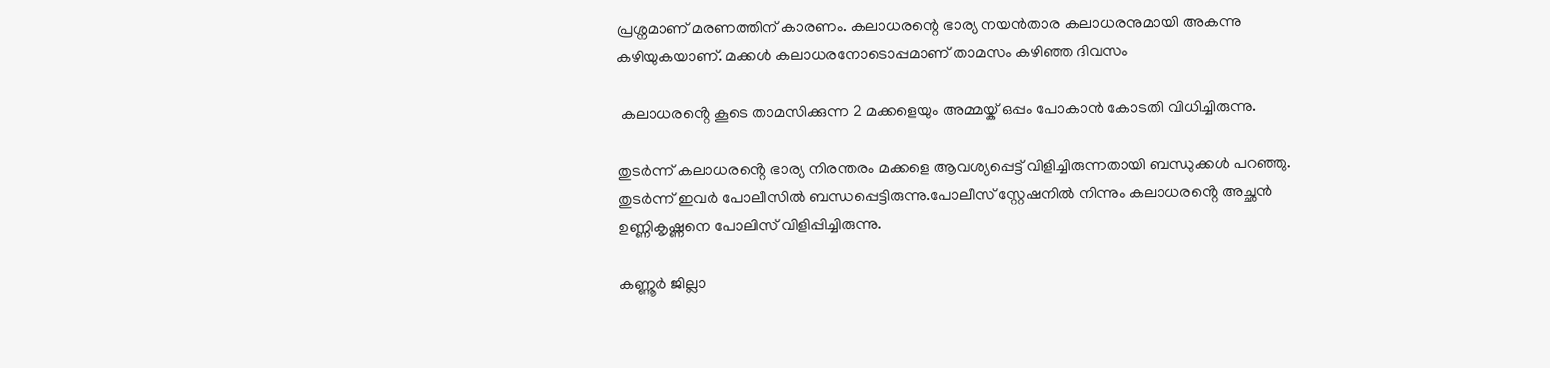പ്രശ്നമാണ് മരണത്തിന് കാരണം. കലാധരന്റെ ഭാര്യ നയൻതാര കലാധരനുമായി അകന്നു കഴിയുകയാണ്. മക്കൾ കലാധരനോടൊപ്പമാണ് താമസം കഴിഞ്ഞ ദിവസം

 കലാധരൻ്റെ കൂടെ താമസിക്കുന്ന 2 മക്കളെയും അമ്മയ്ക് ഒപ്പം പോകാൻ കോടതി വിധിച്ചിരുന്നു.

തുടർന്ന് കലാധരൻ്റെ ഭാര്യ നിരന്തരം മക്കളെ ആവശ്യപ്പെട്ട് വിളിച്ചിരുന്നതായി ബന്ധുക്കൾ പറഞ്ഞു. തുടർന്ന് ഇവർ പോലീസിൽ ബന്ധപ്പെട്ടിരുന്നു.പോലീസ് സ്റ്റേഷനിൽ നിന്നും കലാധരൻ്റെ അച്ഛൻ ഉണ്ണികൃഷ്ണനെ പോലിസ് വിളിപ്പിച്ചിരുന്നു.

കണ്ണൂർ ജില്ലാ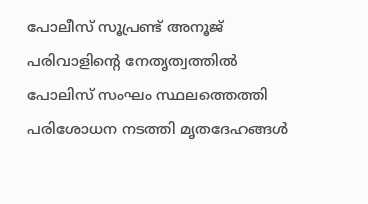പോലീസ് സൂപ്രണ്ട് അനൂജ് പരിവാളിൻ്റെ നേതൃത്വത്തിൽ പോലിസ് സംഘം സ്ഥലത്തെത്തി പരിശോധന നടത്തി മൃതദേഹങ്ങൾ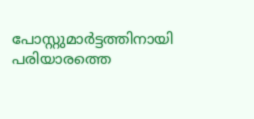പോസ്റ്റുമാർട്ടത്തിനായി പരിയാരത്തെ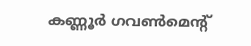കണ്ണൂർ ഗവൺമെന്റ്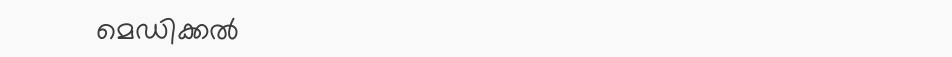മെഡിക്കൽ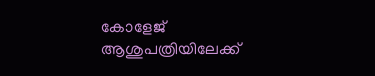കോളേജ് ആശുപത്രിയിലേക്ക്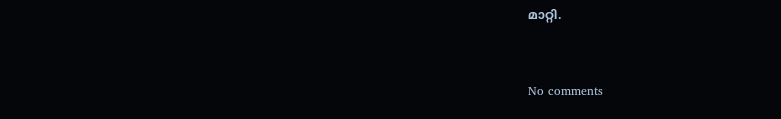മാറ്റി.


No comments